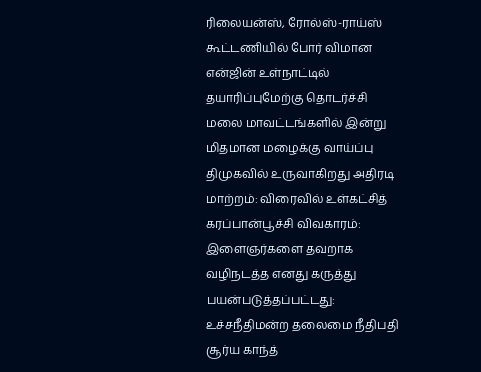ரிலையன்ஸ், ரோல்ஸ்-ராய்ஸ் கூட்டணியில் போர் விமான என்ஜின் உள்நாட்டில் தயாரிப்புமேற்கு தொடர்ச்சி மலை மாவட்டங்களில் இன்று மிதமான மழைக்கு வாய்ப்பு திமுகவில் உருவாகிறது அதிரடி மாற்றம்: விரைவில் உள்கட்சித் கரப்பான்பூச்சி விவகாரம்: இளைஞர்களை தவறாக வழிநடத்த எனது கருத்து பயன்படுத்தப்பட்டது: உச்சநீதிமன்ற தலைமை நீதிபதி சூர்ய காந்த்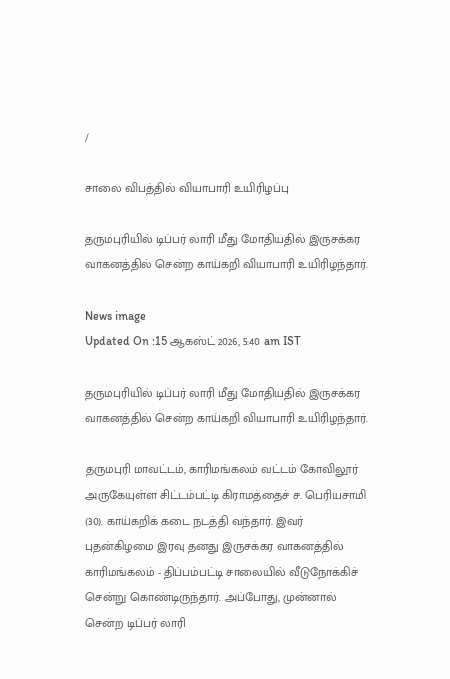/

சாலை விபத்தில் வியாபாரி உயிரிழப்பு

தருமபுரியில் டிப்பர் லாரி மீது மோதியதில் இருசக்கர வாகனத்தில் சென்ற காய்கறி வியாபாரி உயிரிழந்தார்.

News image
Updated On :15 ஆகஸ்ட் 2026, 5:40 am IST

தருமபுரியில் டிப்பர் லாரி மீது மோதியதில் இருசக்கர வாகனத்தில் சென்ற காய்கறி வியாபாரி உயிரிழந்தார்.

தருமபுரி மாவட்டம், காரிமங்கலம் வட்டம் கோவிலூர் அருகேயுள்ள சிட்டம்பட்டி கிராமத்தைச் ச. பெரியசாமி (30). காய்கறிக் கடை நடத்தி வந்தார். இவர் புதன்கிழமை இரவு தனது இருசக்கர வாகனத்தில் காரிமங்கலம் - திப்பம்பட்டி சாலையில் வீடுநோக்கிச் சென்று கொண்டிருந்தார். அப்போது, முன்னால் சென்ற டிப்பர் லாரி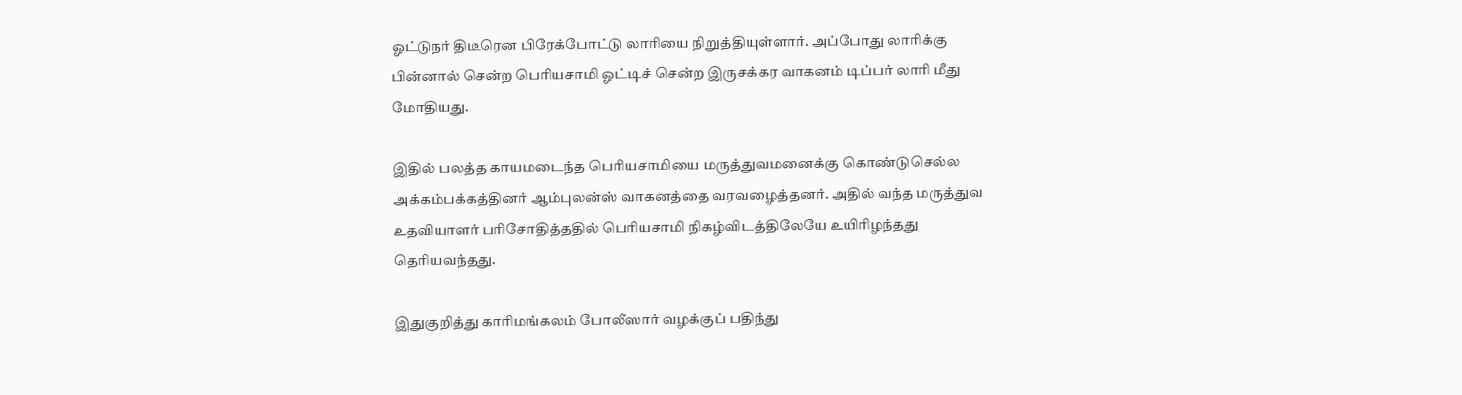ஓட்டுநர் திடீரென பிரேக்போட்டு லாரியை நிறுத்தியுள்ளார். அப்போது லாரிக்கு பின்னால் சென்ற பெரியசாமி ஓட்டிச் சென்ற இருசக்கர வாகனம் டிப்பர் லாரி மீது மோதியது.

இதில் பலத்த காயமடைந்த பெரியசாமியை மருத்துவமனைக்கு கொண்டுசெல்ல அக்கம்பக்கத்தினர் ஆம்புலன்ஸ் வாகனத்தை வரவழைத்தனர். அதில் வந்த மருத்துவ உதவியாளர் பரிசோதித்ததில் பெரியசாமி நிகழ்விடத்திலேயே உயிரிழந்தது தெரியவந்தது.

இதுகுறித்து காரிமங்கலம் போலீஸார் வழக்குப் பதிந்து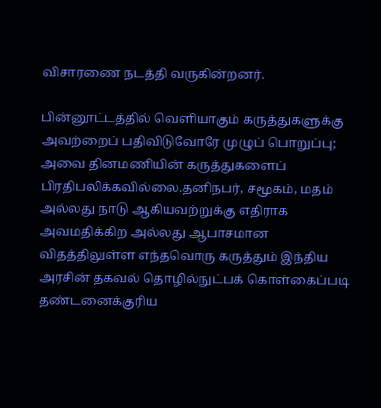விசாரணை நடத்தி வருகின்றனர்.

பின்னூட்டத்தில் வெளியாகும் கருத்துகளுக்கு அவற்றைப் பதிவிடுவோரே முழுப் பொறுப்பு; அவை தினமணியின் கருத்துகளைப் பிரதிபலிக்கவில்லை.தனிநபர், சமூகம், மதம் அல்லது நாடு ஆகியவற்றுக்கு எதிராக அவமதிக்கிற அல்லது ஆபாசமான விதத்திலுள்ள எந்தவொரு கருத்தும் இந்திய அரசின் தகவல் தொழில்நுட்பக் கொள்கைப்படி தண்டனைக்குரிய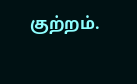குற்றம்.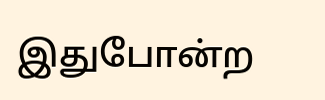இதுபோன்ற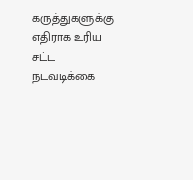கருத்துகளுக்கு எதிராக உரிய சட்ட நடவடிக்கை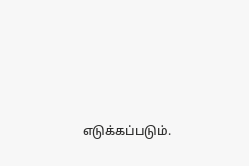எடுக்கப்படும்.